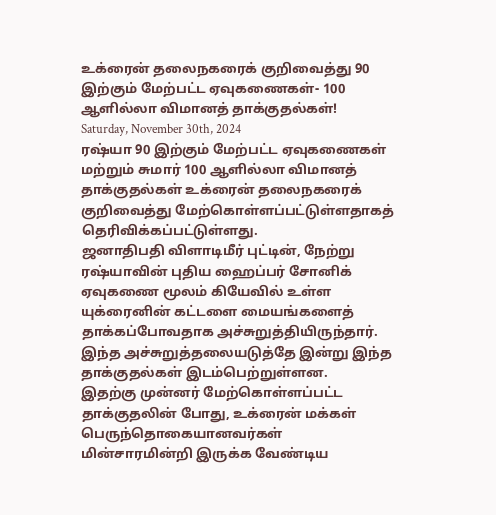உக்ரைன் தலைநகரைக் குறிவைத்து 90 இற்கும் மேற்பட்ட ஏவுகணைகள்- 100 ஆளில்லா விமானத் தாக்குதல்கள்!
Saturday, November 30th, 2024
ரஷ்யா 90 இற்கும் மேற்பட்ட ஏவுகணைகள் மற்றும் சுமார் 100 ஆளில்லா விமானத் தாக்குதல்கள் உக்ரைன் தலைநகரைக் குறிவைத்து மேற்கொள்ளப்பட்டுள்ளதாகத் தெரிவிக்கப்பட்டுள்ளது.
ஜனாதிபதி விளாடிமீர் புட்டின், நேற்று ரஷ்யாவின் புதிய ஹைப்பர் சோனிக் ஏவுகணை மூலம் கியேவில் உள்ள யுக்ரைனின் கட்டளை மையங்களைத் தாக்கப்போவதாக அச்சுறுத்தியிருந்தார். இந்த அச்சுறுத்தலையடுத்தே இன்று இந்த தாக்குதல்கள் இடம்பெற்றுள்ளன.
இதற்கு முன்னர் மேற்கொள்ளப்பட்ட தாக்குதலின் போது, உக்ரைன் மக்கள் பெருந்தொகையானவர்கள் மின்சாரமின்றி இருக்க வேண்டிய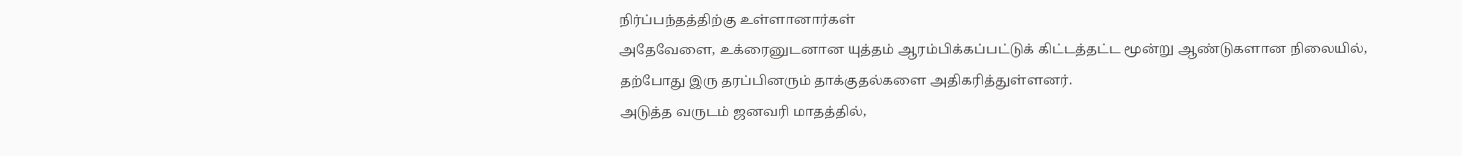நிர்ப்பந்தத்திற்கு உள்ளானார்கள்
அதேவேளை, உக்ரைனுடனான யுத்தம் ஆரம்பிக்கப்பட்டுக் கிட்டத்தட்ட மூன்று ஆண்டுகளான நிலையில், தற்போது இரு தரப்பினரும் தாக்குதல்களை அதிகரித்துள்ளனர்.
அடுத்த வருடம் ஜனவரி மாதத்தில்,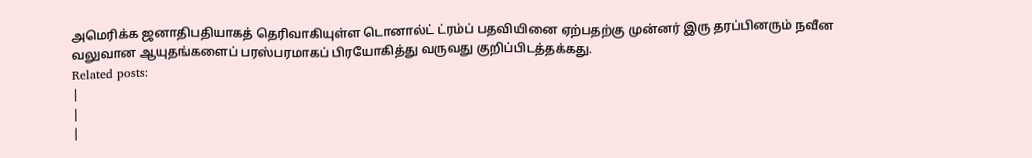அமெரிக்க ஜனாதிபதியாகத் தெரிவாகியுள்ள டொனால்ட் ட்ரம்ப் பதவியினை ஏற்பதற்கு முன்னர் இரு தரப்பினரும் நவீன வலுவான ஆயுதங்களைப் பரஸ்பரமாகப் பிரயோகித்து வருவது குறிப்பிடத்தக்கது.
Related posts:
|
|
|